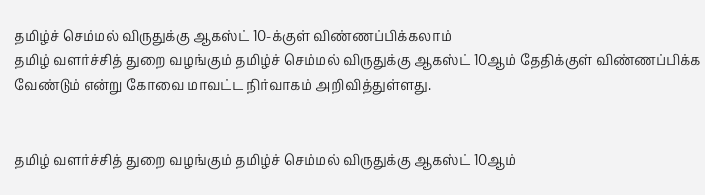தமிழ்ச் செம்மல் விருதுக்கு ஆகஸ்ட் 10-க்குள் விண்ணப்பிக்கலாம்
தமிழ் வளர்ச்சித் துறை வழங்கும் தமிழ்ச் செம்மல் விருதுக்கு ஆகஸ்ட் 10ஆம் தேதிக்குள் விண்ணப்பிக்க வேண்டும் என்று கோவை மாவட்ட நிர்வாகம் அறிவித்துள்ளது.


தமிழ் வளர்ச்சித் துறை வழங்கும் தமிழ்ச் செம்மல் விருதுக்கு ஆகஸ்ட் 10ஆம்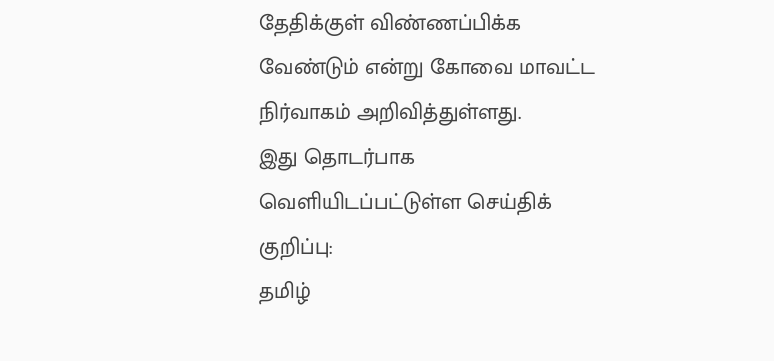தேதிக்குள் விண்ணப்பிக்க வேண்டும் என்று கோவை மாவட்ட நிர்வாகம் அறிவித்துள்ளது.
இது தொடர்பாக வெளியிடப்பட்டுள்ள செய்திக் குறிப்பு:
தமிழ்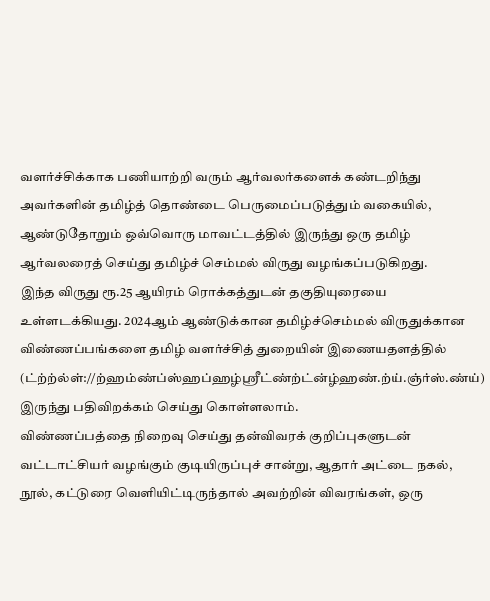வளர்ச்சிக்காக பணியாற்றி வரும் ஆர்வலர்களைக் கண்டறிந்து அவர்களின் தமிழ்த் தொண்டை பெருமைப்படுத்தும் வகையில், ஆண்டுதோறும் ஒவ்வொரு மாவட்டத்தில் இருந்து ஒரு தமிழ் ஆர்வலரைத் செய்து தமிழ்ச் செம்மல் விருது வழங்கப்படுகிறது.
இந்த விருது ரூ.25 ஆயிரம் ரொக்கத்துடன் தகுதியுரையை உள்ளடக்கியது. 2024ஆம் ஆண்டுக்கான தமிழ்ச்செம்மல் விருதுக்கான விண்ணப்பங்களை தமிழ் வளர்ச்சித் துறையின் இணையதளத்தில் (ட்ற்ற்ல்ள்://ற்ஹம்ண்ப்ஸ்ஹப்ஹழ்ஸ்ரீட்ண்ற்ட்ன்ழ்ஹண்.ற்ய்.ஞ்ர்ஸ்.ண்ய்) இருந்து பதிவிறக்கம் செய்து கொள்ளலாம்.
விண்ணப்பத்தை நிறைவு செய்து தன்விவரக் குறிப்புகளுடன் வட்டாட்சியர் வழங்கும் குடியிருப்புச் சான்று, ஆதார் அட்டை நகல், நூல், கட்டுரை வெளியிட்டிருந்தால் அவற்றின் விவரங்கள், ஒரு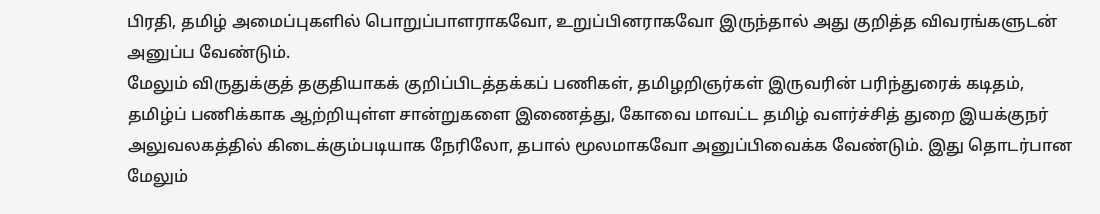பிரதி, தமிழ் அமைப்புகளில் பொறுப்பாளராகவோ, உறுப்பினராகவோ இருந்தால் அது குறித்த விவரங்களுடன் அனுப்ப வேண்டும்.
மேலும் விருதுக்குத் தகுதியாகக் குறிப்பிடத்தக்கப் பணிகள், தமிழறிஞர்கள் இருவரின் பரிந்துரைக் கடிதம், தமிழ்ப் பணிக்காக ஆற்றியுள்ள சான்றுகளை இணைத்து, கோவை மாவட்ட தமிழ் வளர்ச்சித் துறை இயக்குநர் அலுவலகத்தில் கிடைக்கும்படியாக நேரிலோ, தபால் மூலமாகவோ அனுப்பிவைக்க வேண்டும். இது தொடர்பான மேலும்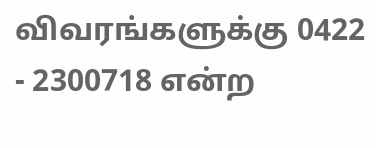விவரங்களுக்கு 0422 - 2300718 என்ற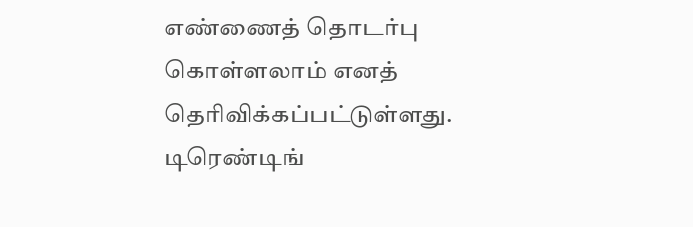எண்ணைத் தொடர்பு கொள்ளலாம் எனத் தெரிவிக்கப்பட்டுள்ளது.
டிரெண்டிங்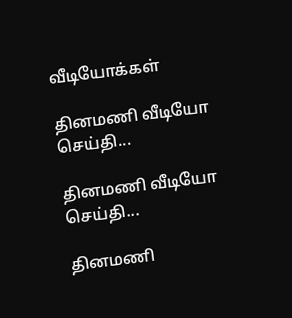வீடியோக்கள்

தினமணி வீடியோ செய்தி...

தினமணி வீடியோ செய்தி...

தினமணி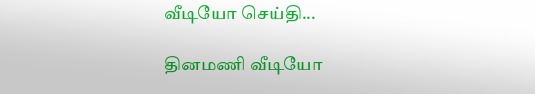வீடியோ செய்தி...

தினமணி வீடியோ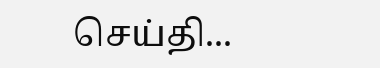செய்தி...